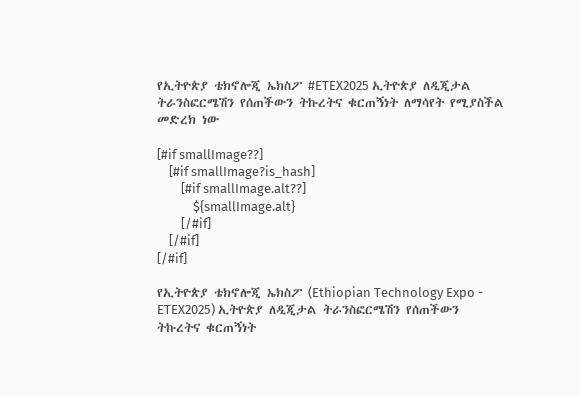የኢትዮጵያ ቴክኖሎጂ ኤክስፖ #ETEX2025 ኢትዮጵያ ለዲጂታል ትራንስፎርሜሽን የሰጠችውን ትኩረትና ቁርጠኝነት ለማሳየት የሚያስችል መድረክ ነው

[#if smallImage??]
    [#if smallImage?is_hash]
        [#if smallImage.alt??]
            ${smallImage.alt}
        [/#if]
    [/#if]
[/#if]

የኢትዮጵያ ቴክኖሎጂ ኤክስፖ (Ethiopian Technology Expo - ETEX2025) ኢትዮጵያ ለዲጂታል ትራንስፎርሜሽን የሰጠችውን ትኩረትና ቁርጠኝነት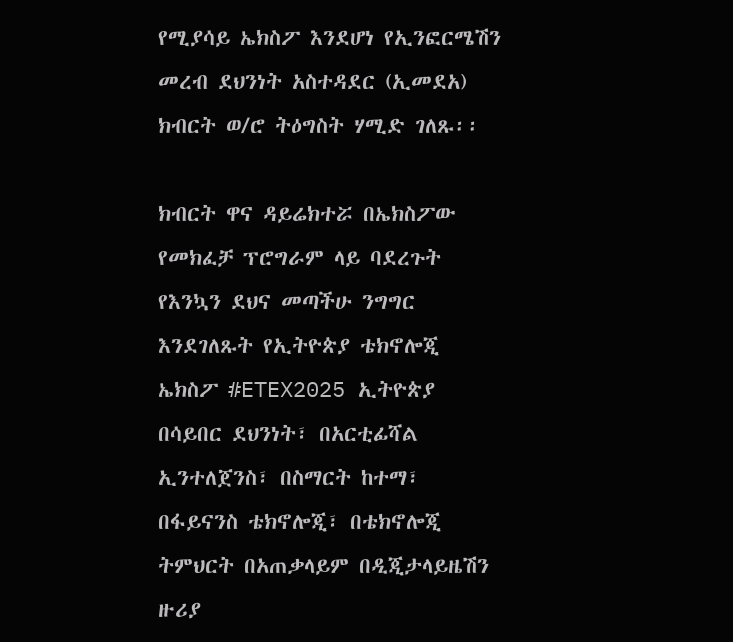የሚያሳይ ኤክስፖ እንደሆነ የኢንፎርሜሽን መረብ ደህንነት አስተዳደር (ኢመደአ) ክብርት ወ/ሮ ትዕግስት ሃሚድ ገለጹ፡፡

ክብርት ዋና ዳይሬክተሯ በኤክስፖው የመክፈቻ ፕሮግራም ላይ ባደረጉት የእንኳን ደህና መጣችሁ ንግግር እንደገለጹት የኢትዮጵያ ቴክኖሎጂ ኤክስፖ #ETEX2025 ኢትዮጵያ በሳይበር ደህንነት፣ በአርቲፊሻል ኢንተለጀንስ፣ በስማርት ከተማ፣ በፋይናንስ ቴክኖሎጂ፣ በቴክኖሎጂ ትምህርት በአጠቃላይም በዲጂታላይዜሽን ዙሪያ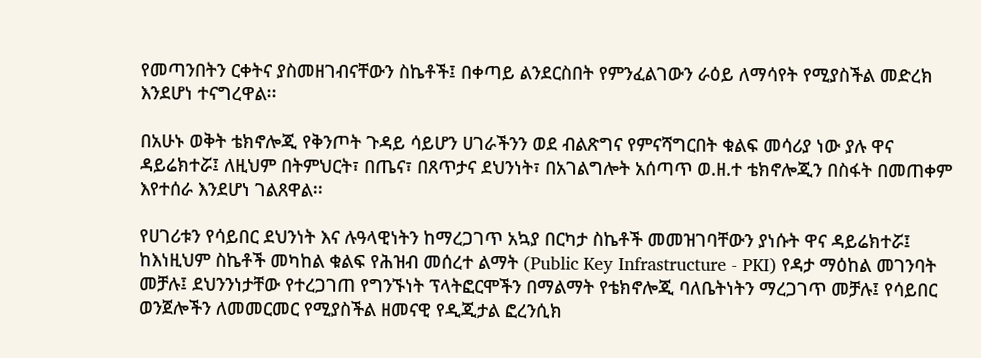የመጣንበትን ርቀትና ያስመዘገብናቸውን ስኬቶች፤ በቀጣይ ልንደርስበት የምንፈልገውን ራዕይ ለማሳየት የሚያስችል መድረክ እንደሆነ ተናግረዋል፡፡

በአሁኑ ወቅት ቴክኖሎጂ የቅንጦት ጉዳይ ሳይሆን ሀገራችንን ወደ ብልጽግና የምናሻግርበት ቁልፍ መሳሪያ ነው ያሉ ዋና ዳይሬክተሯ፤ ለዚህም በትምህርት፣ በጤና፣ በጸጥታና ደህንነት፣ በአገልግሎት አሰጣጥ ወ.ዘ.ተ ቴክኖሎጂን በስፋት በመጠቀም እየተሰራ እንደሆነ ገልጸዋል፡፡

የሀገሪቱን የሳይበር ደህንነት እና ሉዓላዊነትን ከማረጋገጥ አኳያ በርካታ ስኬቶች መመዝገባቸውን ያነሱት ዋና ዳይሬክተሯ፤ ከእነዚህም ስኬቶች መካከል ቁልፍ የሕዝብ መሰረተ ልማት (Public Key Infrastructure - PKI) የዳታ ማዕከል መገንባት መቻሉ፤ ደህንንነታቸው የተረጋገጠ የግንኙነት ፕላትፎርሞችን በማልማት የቴክኖሎጂ ባለቤትነትን ማረጋገጥ መቻሉ፤ የሳይበር ወንጀሎችን ለመመርመር የሚያስችል ዘመናዊ የዲጂታል ፎረንሲክ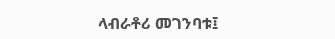ላብራቶሪ መገንባቱ፤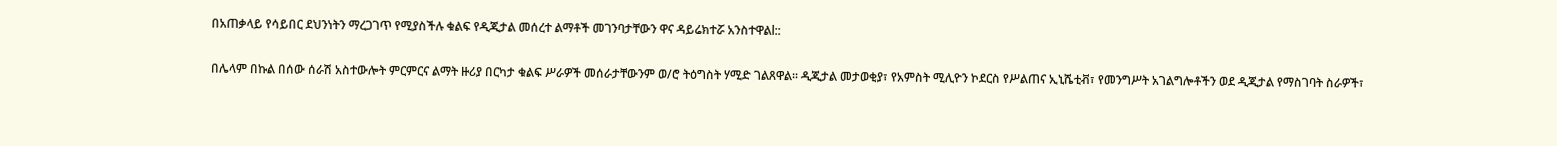በአጠቃላይ የሳይበር ደህንነትን ማረጋገጥ የሚያስችሉ ቁልፍ የዲጂታል መሰረተ ልማቶች መገንባታቸውን ዋና ዳይሬክተሯ አንስተዋልl::

በሌላም በኩል በሰው ሰራሽ አስተውሎት ምርምርና ልማት ዙሪያ በርካታ ቁልፍ ሥራዎች መሰራታቸውንም ወ/ሮ ትዕግስት ሃሚድ ገልጸዋል፡፡ ዲጂታል መታወቂያ፣ የአምስት ሚሊዮን ኮደርስ የሥልጠና ኢኒሼቲቭ፣ የመንግሥት አገልግሎቶችን ወደ ዲጂታል የማስገባት ስራዎች፣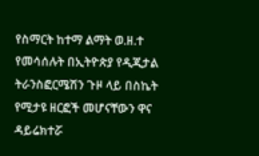የስማርት ከተማ ልማት ወ.ዘ.ተ የመሳሰሉት በኢትዮጵያ የዲጂታል ትራንስፎርሜሽን ጉዞ ላይ በስኬት የሚታዩ ዘርፎች መሆናቸውን ዋና ዳይሬክተሯ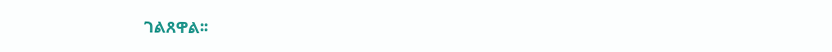ገልጸዋል፡፡